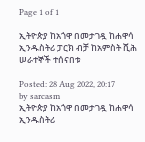Page 1 of 1

ኢትዮጵያ ከአጎዋ በመታገዷ ከሐዋሳ ኢንዱስትሪ ፓርክ ብቻ ከአምስት ሺሕ ሠራተኞች ተሰናበቱ

Posted: 28 Aug 2022, 20:17
by sarcasm
ኢትዮጵያ ከአጎዋ በመታገዷ ከሐዋሳ ኢንዱስትሪ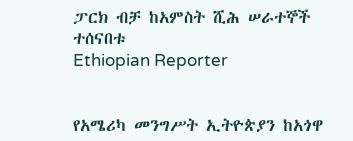ፓርክ ብቻ ከአምስት ሺሕ ሠራተኞች ተሰናበቱ
Ethiopian Reporter


የአሜሪካ መንግሥት ኢትዮጵያን ከአጎዋ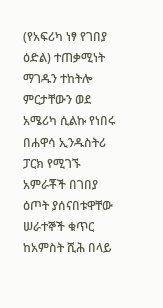(የአፍሪካ ነፃ የገበያ ዕድል) ተጠቃሚነት ማገዱን ተከትሎ ምርታቸውን ወደ አሜሪካ ሲልኩ የነበሩ በሐዋሳ ኢንዱስትሪ ፓርክ የሚገኙ አምራቾች በገበያ ዕጦት ያሰናበቱዋቸው ሠራተኞች ቁጥር ከአምስት ሺሕ በላይ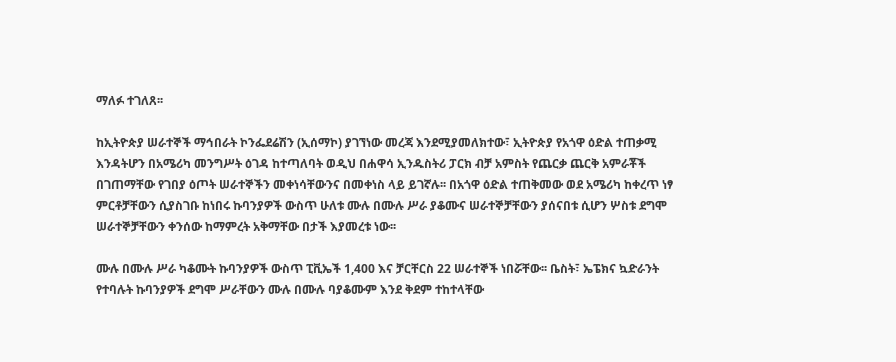ማለፉ ተገለጸ፡፡

ከኢትዮጵያ ሠራተኞች ማኅበራት ኮንፌደሬሽን (ኢሰማኮ) ያገኘነው መረጃ እንደሚያመለክተው፣ ኢትዮጵያ የአጎዋ ዕድል ተጠቃሚ እንዳትሆን በአሜሪካ መንግሥት ዕገዳ ከተጣለባት ወዲህ በሐዋሳ ኢንዱስትሪ ፓርክ ብቻ አምስት የጨርቃ ጨርቅ አምራቾች በገጠማቸው የገበያ ዕጦት ሠራተኞችን መቀነሳቸውንና በመቀነስ ላይ ይገኛሉ፡፡ በአጎዋ ዕድል ተጠቅመው ወደ አሜሪካ ከቀረጥ ነፃ ምርቶቻቸውን ሲያስገቡ ከነበሩ ኩባንያዎች ውስጥ ሁለቱ ሙሉ በሙሉ ሥራ ያቆሙና ሠራተኞቻቸውን ያሰናበቱ ሲሆን ሦስቱ ደግሞ ሠራተኞቻቸውን ቀንሰው ከማምረት አቅማቸው በታች እያመረቱ ነው፡፡

ሙሉ በሙሉ ሥራ ካቆሙት ኩባንያዎች ውስጥ ፒቪኤች 1,400 እና ቻርቸርስ 22 ሠራተኞች ነበሯቸው፡፡ ቤስት፣ ኤፔክና ኳድራንት የተባሉት ኩባንያዎች ደግሞ ሥራቸውን ሙሉ በሙሉ ባያቆሙም እንደ ቅደም ተከተላቸው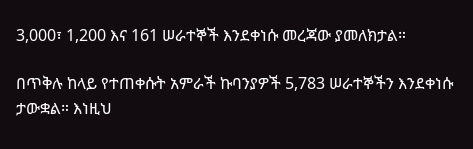3,000፣ 1,200 እና 161 ሠራተኞች እንደቀነሱ መረጃው ያመለክታል።

በጥቅሉ ከላይ የተጠቀሱት አምራች ኩባንያዎች 5,783 ሠራተኞችን እንደቀነሱ ታውቋል። እነዚህ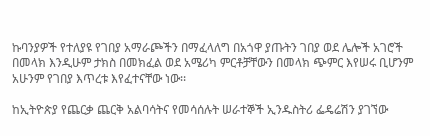ኩባንያዎች የተለያዩ የገበያ አማራጮችን በማፈላለግ በአጎዋ ያጡትን ገበያ ወደ ሌሎች አገሮች በመላክ እንዲሁም ታክስ በመክፈል ወደ አሜሪካ ምርቶቻቸውን በመላክ ጭምር እየሠሩ ቢሆንም አሁንም የገበያ እጥረቱ እየፈተናቸው ነው፡፡

ከኢትዮጵያ የጨርቃ ጨርቅ አልባሳትና የመሳሰሉት ሠራተኞች ኢንዱስትሪ ፌዴሬሽን ያገኘው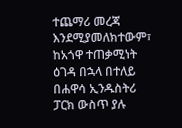ተጨማሪ መረጃ እንደሚያመለክተውም፣ ከአጎዋ ተጠቃሚነት ዕገዳ በኋላ በተለይ በሐዋሳ ኢንዱስትሪ ፓርክ ውስጥ ያሉ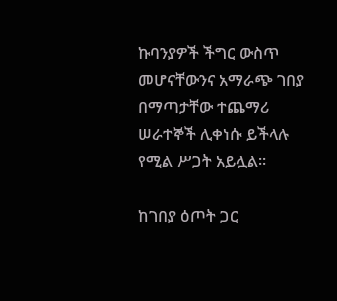ኩባንያዎች ችግር ውስጥ መሆናቸውንና አማራጭ ገበያ በማጣታቸው ተጨማሪ ሠራተኞች ሊቀነሱ ይችላሉ የሚል ሥጋት አይሏል፡፡

ከገበያ ዕጦት ጋር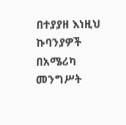በተያያዘ እነዚህ ኩባንያዎች በአሜሪካ መንግሥት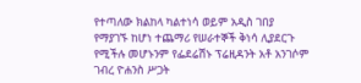የተጣለው ክልከላ ካልተነሳ ወይም አዲስ ገበያ የማያገኙ ከሆነ ተጨማሪ የሠራተኞች ቅነሳ ሊያደርጉ የሚችሉ መሆኑንም የፌደሬሽኑ ፕሬዚዳንት አቶ አንገሶም ገብረ ዮሐንስ ሥጋት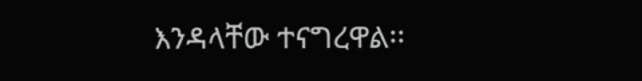እንዳላቸው ተናግረዋል፡፡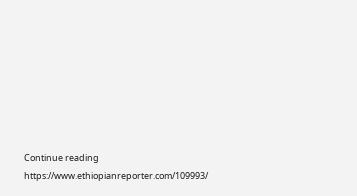Continue reading https://www.ethiopianreporter.com/109993/